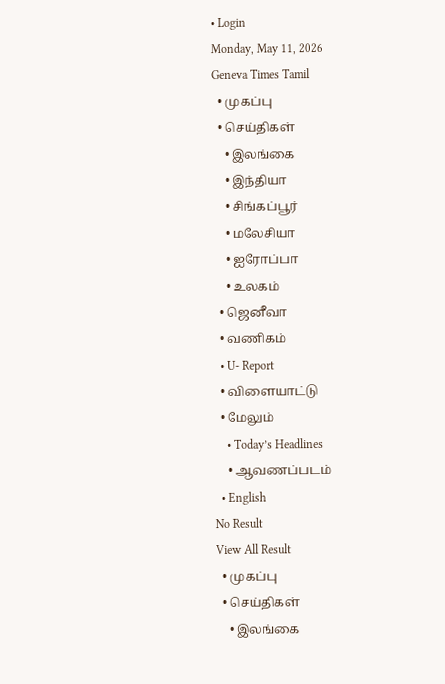• Login
Monday, May 11, 2026
Geneva Times Tamil
  • முகப்பு
  • செய்திகள்
    • இலங்கை
    • இந்தியா
    • சிங்கப்பூர்
    • மலேசியா
    • ஐரோப்பா
    • உலகம்
  • ஜெனீவா
  • வணிகம்
  • U- Report
  • விளையாட்டு
  • மேலும்
    • Today’s Headlines
    • ஆவணப்படம்
  • English
No Result
View All Result
  • முகப்பு
  • செய்திகள்
    • இலங்கை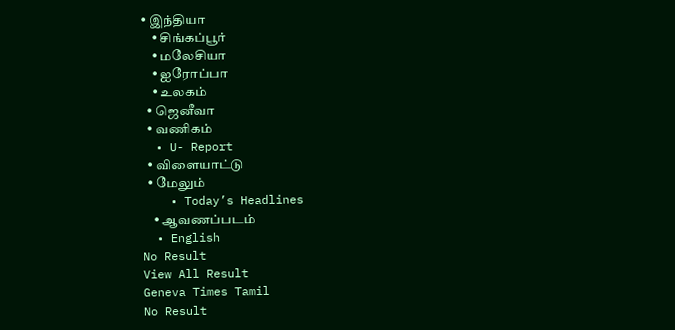• இந்தியா
    • சிங்கப்பூர்
    • மலேசியா
    • ஐரோப்பா
    • உலகம்
  • ஜெனீவா
  • வணிகம்
  • U- Report
  • விளையாட்டு
  • மேலும்
    • Today’s Headlines
    • ஆவணப்படம்
  • English
No Result
View All Result
Geneva Times Tamil
No Result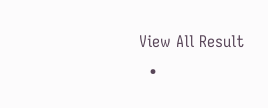View All Result
  •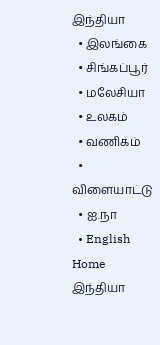இந்தியா
  • இலங்கை
  • சிங்கப்பூர்
  • மலேசியா
  • உலகம்
  • வணிகம்
  • விளையாட்டு
  • ஐ.நா
  • English
Home இந்தியா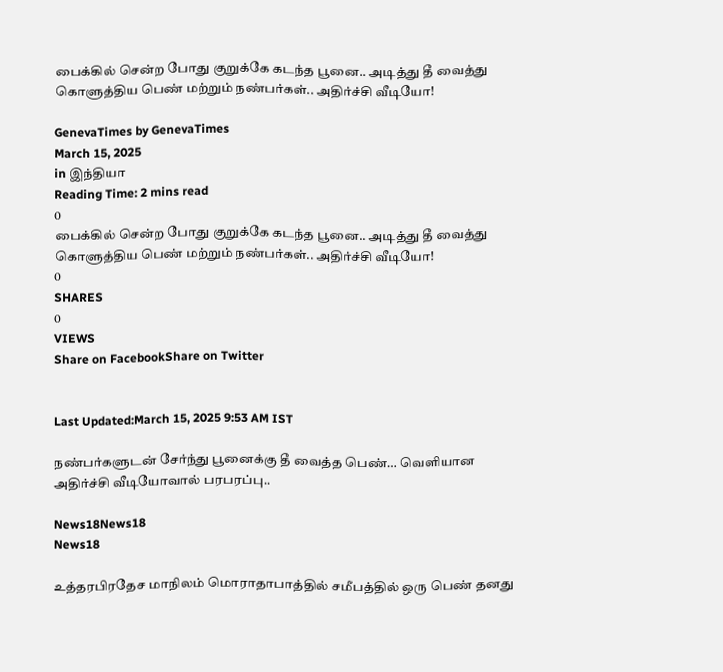பைக்கில் சென்ற போது குறுக்கே கடந்த பூனை.. அடித்து தீ வைத்து கொளுத்திய பெண் மற்றும் நண்பர்கள்.. அதிர்ச்சி வீடியோ!

GenevaTimes by GenevaTimes
March 15, 2025
in இந்தியா
Reading Time: 2 mins read
0
பைக்கில் சென்ற போது குறுக்கே கடந்த பூனை.. அடித்து தீ வைத்து கொளுத்திய பெண் மற்றும் நண்பர்கள்.. அதிர்ச்சி வீடியோ!
0
SHARES
0
VIEWS
Share on FacebookShare on Twitter


Last Updated:March 15, 2025 9:53 AM IST

நண்பர்களுடன் சேர்ந்து பூனைக்கு தீ வைத்த பெண்… வெளியான அதிர்ச்சி வீடியோவால் பரபரப்பு..

News18News18
News18

உத்தரபிரதேச மாநிலம் மொராதாபாத்தில் சமீபத்தில் ஒரு பெண் தனது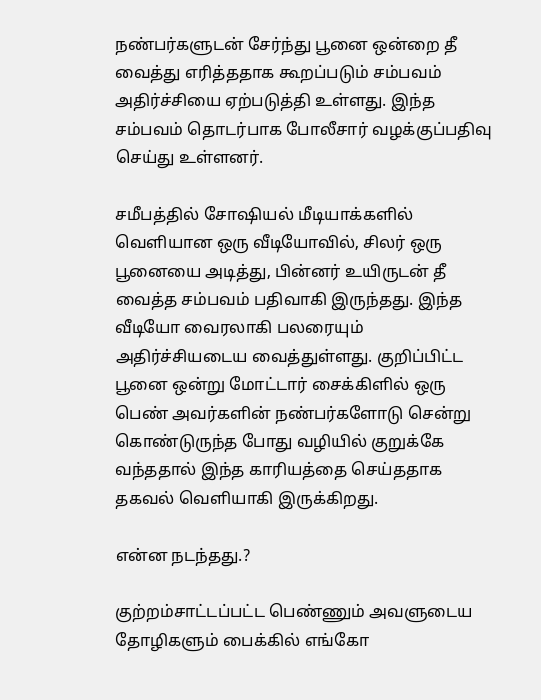நண்பர்களுடன் சேர்ந்து பூனை ஒன்றை தீ வைத்து எரித்ததாக கூறப்படும் சம்பவம் அதிர்ச்சியை ஏற்படுத்தி உள்ளது. இந்த சம்பவம் தொடர்பாக போலீசார் வழக்குப்பதிவு செய்து உள்ளனர்.

சமீபத்தில் சோஷியல் மீடியாக்களில் வெளியான ஒரு வீடியோவில், சிலர் ஒரு பூனையை அடித்து, பின்னர் உயிருடன் தீ வைத்த சம்பவம் பதிவாகி இருந்தது. இந்த வீடியோ வைரலாகி பலரையும் அதிர்ச்சியடைய வைத்துள்ளது. குறிப்பிட்ட பூனை ஒன்று மோட்டார் சைக்கிளில் ஒரு பெண் அவர்களின் நண்பர்களோடு சென்று கொண்டுருந்த போது வழியில் குறுக்கே வந்ததால் இந்த காரியத்தை செய்ததாக தகவல் வெளியாகி இருக்கிறது.

என்ன நடந்தது.?

குற்றம்சாட்டப்பட்ட பெண்ணும் அவளுடைய தோழிகளும் பைக்கில் எங்கோ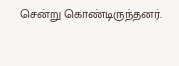சென்று கொண்டிருந்தனர்.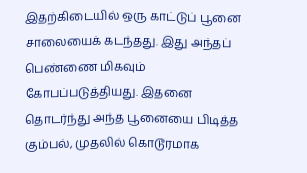இதற்கிடையில் ஒரு காட்டுப் பூனை சாலையைக் கடந்தது. இது அந்தப் பெண்ணை மிகவும் கோபப்படுத்தியது. இதனை தொடர்ந்து அந்த பூனையை பிடித்த கும்பல், முதலில் கொடூரமாக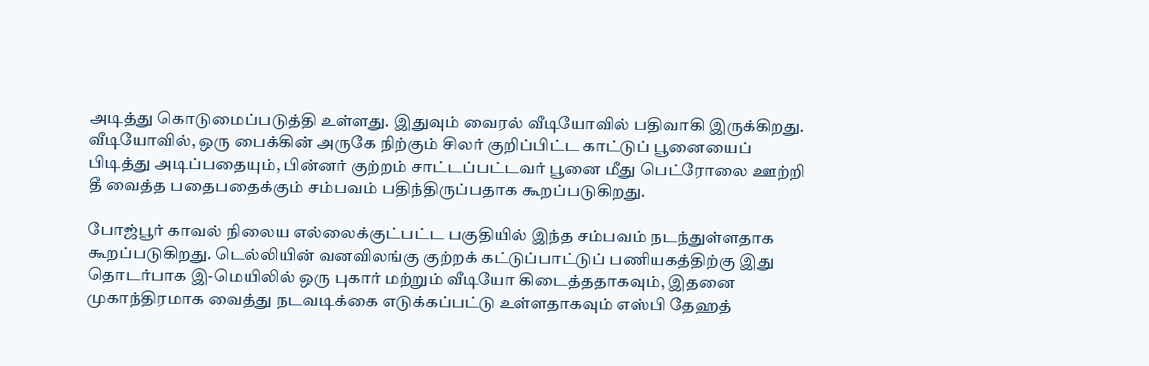அடித்து கொடுமைப்படுத்தி உள்ளது. இதுவும் வைரல் வீடியோவில் பதிவாகி இருக்கிறது. வீடியோவில், ஒரு பைக்கின் அருகே நிற்கும் சிலர் குறிப்பிட்ட காட்டுப் பூனையைப் பிடித்து அடிப்பதையும், பின்னர் குற்றம் சாட்டப்பட்டவர் பூனை மீது பெட்ரோலை ஊற்றி தீ வைத்த பதைபதைக்கும் சம்பவம் பதிந்திருப்பதாக கூறப்படுகிறது.

போஜ்பூர் காவல் நிலைய எல்லைக்குட்பட்ட பகுதியில் இந்த சம்பவம் நடந்துள்ளதாக கூறப்படுகிறது. டெல்லியின் வனவிலங்கு குற்றக் கட்டுப்பாட்டுப் பணியகத்திற்கு இது தொடர்பாக இ-மெயிலில் ஒரு புகார் மற்றும் வீடியோ கிடைத்ததாகவும், இதனை முகாந்திரமாக வைத்து நடவடிக்கை எடுக்கப்பட்டு உள்ளதாகவும் எஸ்பி தேஹத்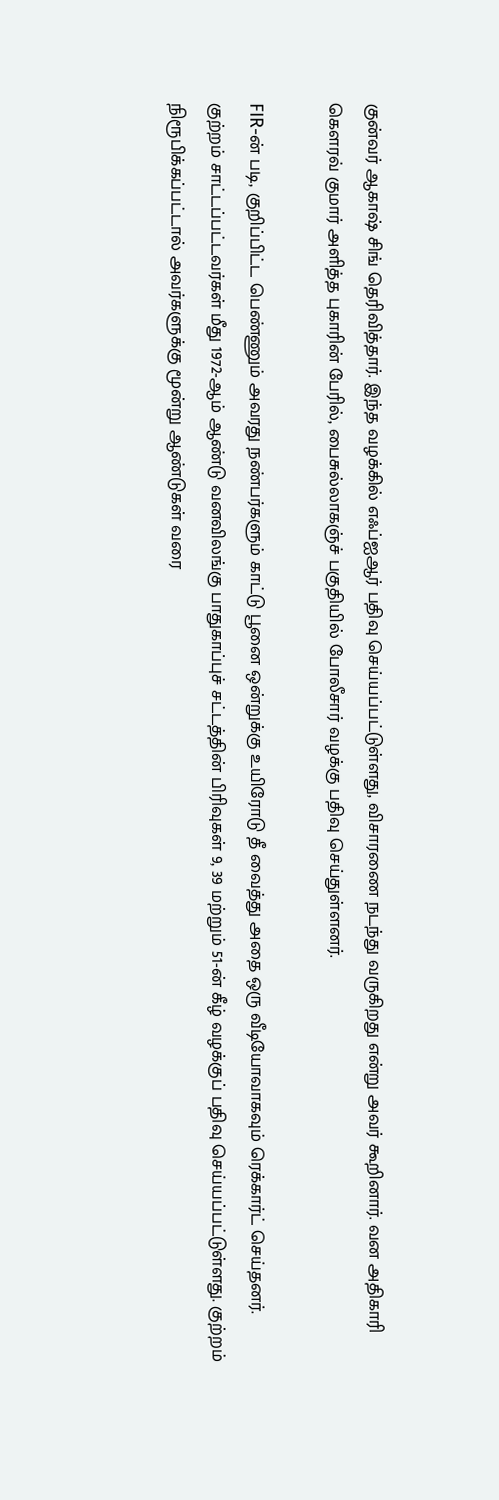குன்வர் ஆகாஷ் சிங் தெரிவித்தார். இந்த வழக்கில் எஃப்ஐஆர் பதிவு செய்யப்பட்டுள்ளது, விசாரணை நடந்து வருகிறது என்று அவர் கூறினார். வன அதிகாரி கௌரவ் குமார் அளித்த புகாரின் பேரில், பைசுல்லாகஞ்ச் பகுதியில் போலீசார் வழக்கு பதிவு செய்துள்ளனர்.

FIR-ன் படி, குறிப்பிட்ட பெண்ணும் அவரது நண்பர்களும் காட்டு பூனை ஒன்றுக்கு உயிரோடு தீ வைத்து அதை ஒரு வீடியோவாகவும் ரெக்கார்ட் செய்தனர். குற்றம் சாட்டப்பட்டவர்கள் மீது 1972-ஆம் ஆண்டு வனவிலங்கு பாதுகாப்புச் சட்டத்தின் பிரிவுகள் 9, 39 மற்றும் 51-ன் கீழ் வழக்குப் பதிவு செய்யப்பட்டுள்ளது. குற்றம் நிரூபிக்கப்பட்டால் அவர்களுக்கு மூன்று ஆண்டுகள் வரை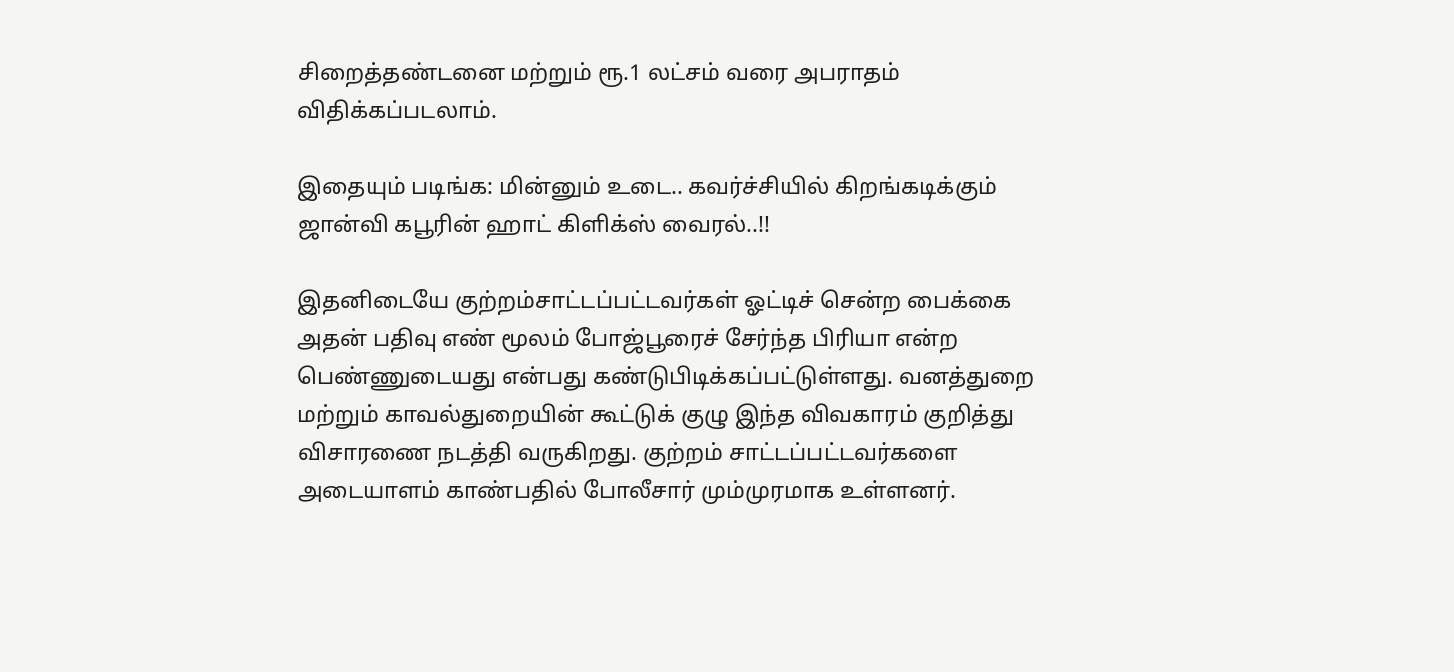சிறைத்தண்டனை மற்றும் ரூ.1 லட்சம் வரை அபராதம் விதிக்கப்படலாம்.

இதையும் படிங்க: மின்னும் உடை.. கவர்ச்சியில் கிறங்கடிக்கும் ஜான்வி கபூரின் ஹாட் கிளிக்ஸ் வைரல்..!!

இதனிடையே குற்றம்சாட்டப்பட்டவர்கள் ஓட்டிச் சென்ற பைக்கை அதன் பதிவு எண் மூலம் போஜ்பூரைச் சேர்ந்த பிரியா என்ற பெண்ணுடையது என்பது கண்டுபிடிக்கப்பட்டுள்ளது. வனத்துறை மற்றும் காவல்துறையின் கூட்டுக் குழு இந்த விவகாரம் குறித்து விசாரணை நடத்தி வருகிறது. குற்றம் சாட்டப்பட்டவர்களை அடையாளம் காண்பதில் போலீசார் மும்முரமாக உள்ளனர்.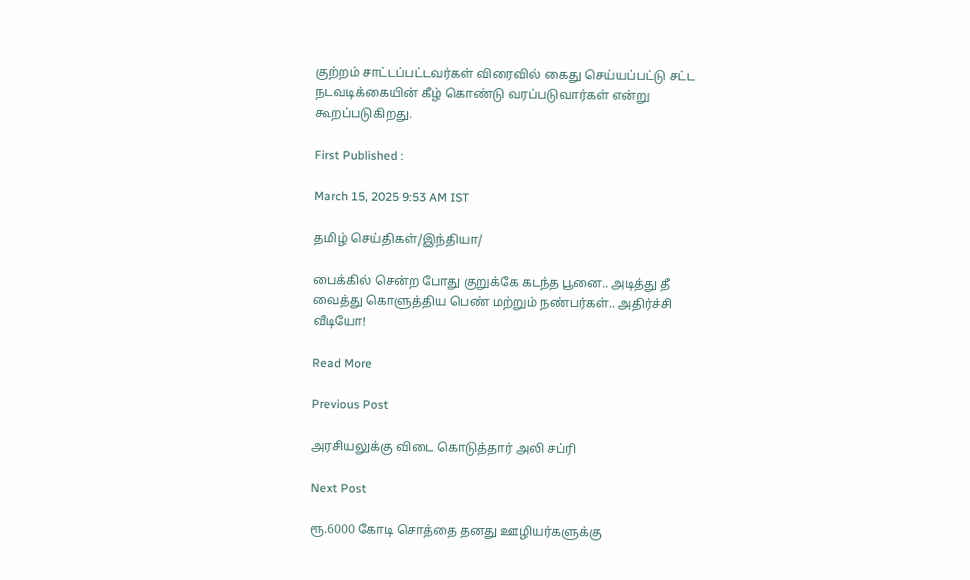குற்றம் சாட்டப்பட்டவர்கள் விரைவில் கைது செய்யப்பட்டு சட்ட நடவடிக்கையின் கீழ் கொண்டு வரப்படுவார்கள் என்று கூறப்படுகிறது.

First Published :

March 15, 2025 9:53 AM IST

தமிழ் செய்திகள்/இந்தியா/

பைக்கில் சென்ற போது குறுக்கே கடந்த பூனை.. அடித்து தீ வைத்து கொளுத்திய பெண் மற்றும் நண்பர்கள்.. அதிர்ச்சி வீடியோ!

Read More

Previous Post

அரசியலுக்கு விடை கொடுத்தார் அலி சப்ரி

Next Post

ரூ.6000 கோடி சொத்தை தனது ஊழியர்களுக்கு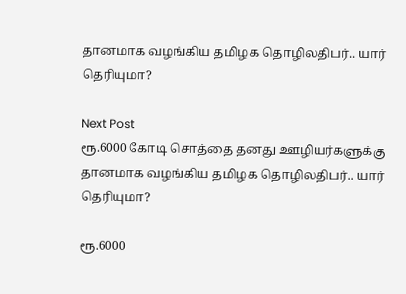தானமாக வழங்கிய தமிழக தொழிலதிபர்.. யார் தெரியுமா?

Next Post
ரூ.6000 கோடி சொத்தை தனது ஊழியர்களுக்கு தானமாக வழங்கிய தமிழக தொழிலதிபர்.. யார் தெரியுமா?

ரூ.6000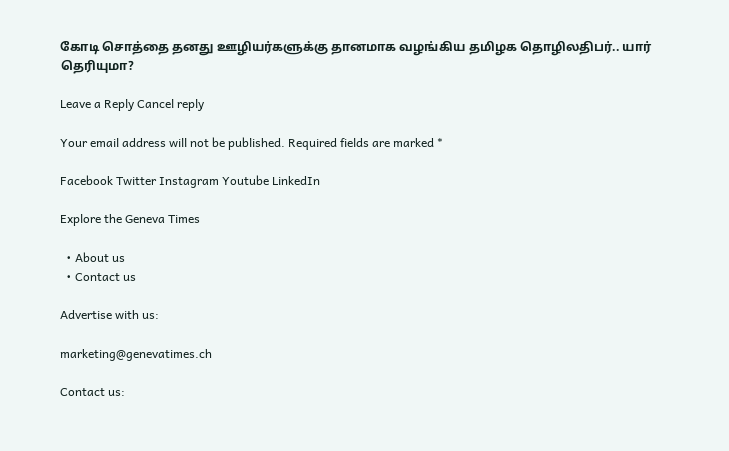கோடி சொத்தை தனது ஊழியர்களுக்கு தானமாக வழங்கிய தமிழக தொழிலதிபர்.. யார் தெரியுமா?

Leave a Reply Cancel reply

Your email address will not be published. Required fields are marked *

Facebook Twitter Instagram Youtube LinkedIn

Explore the Geneva Times

  • About us
  • Contact us

Advertise with us:

marketing@genevatimes.ch

Contact us: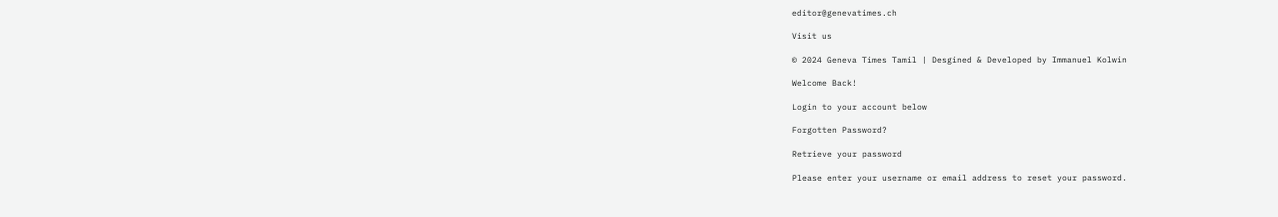editor@genevatimes.ch

Visit us

© 2024 Geneva Times Tamil | Desgined & Developed by Immanuel Kolwin

Welcome Back!

Login to your account below

Forgotten Password?

Retrieve your password

Please enter your username or email address to reset your password.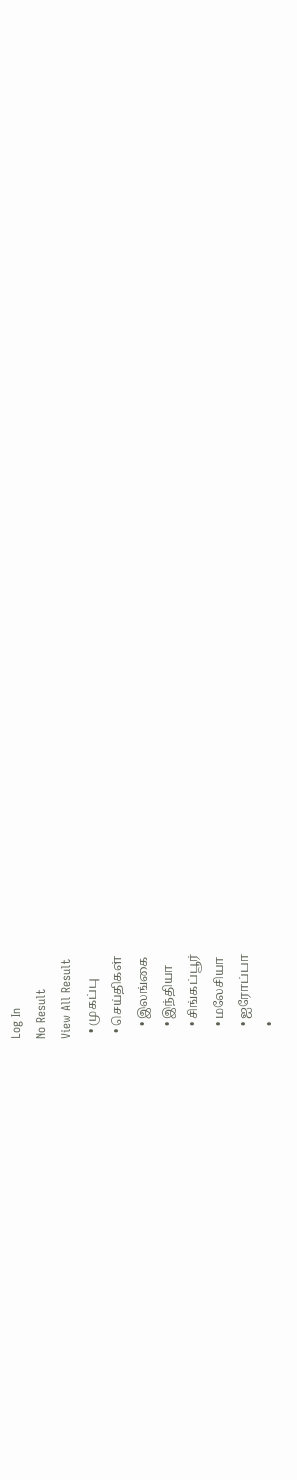Log In
No Result
View All Result
  • முகப்பு
  • செய்திகள்
    • இலங்கை
    • இந்தியா
    • சிங்கப்பூர்
    • மலேசியா
    • ஐரோப்பா
    •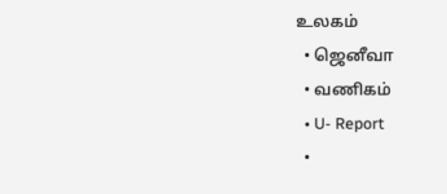உலகம்
  • ஜெனீவா
  • வணிகம்
  • U- Report
  •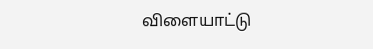விளையாட்டு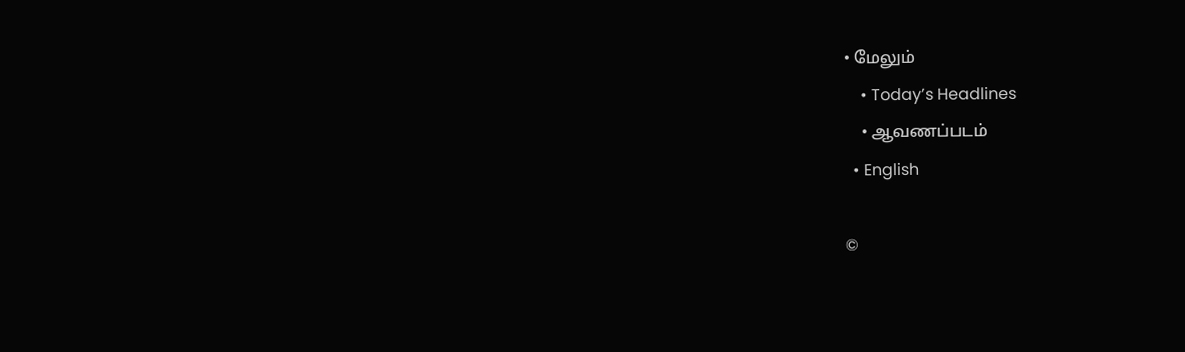• மேலும்
    • Today’s Headlines
    • ஆவணப்படம்
  • English

©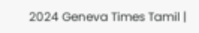2024 Geneva Times Tamil |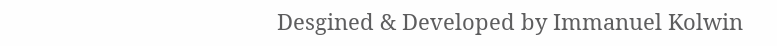Desgined & Developed by Immanuel Kolwin